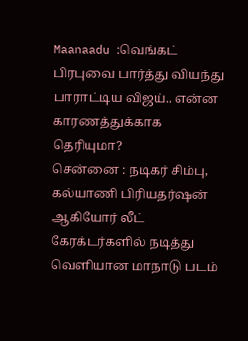Maanaadu :வெங்கட் பிரபுவை பார்த்து வியந்து பாராட்டிய விஜய்.. என்ன காரணத்துக்காக தெரியுமா?
சென்னை : நடிகர் சிம்பு, கல்யாணி பிரியதர்ஷன் ஆகியோர் லீட் கேரக்டர்களில் நடித்து வெளியான மாநாடு படம்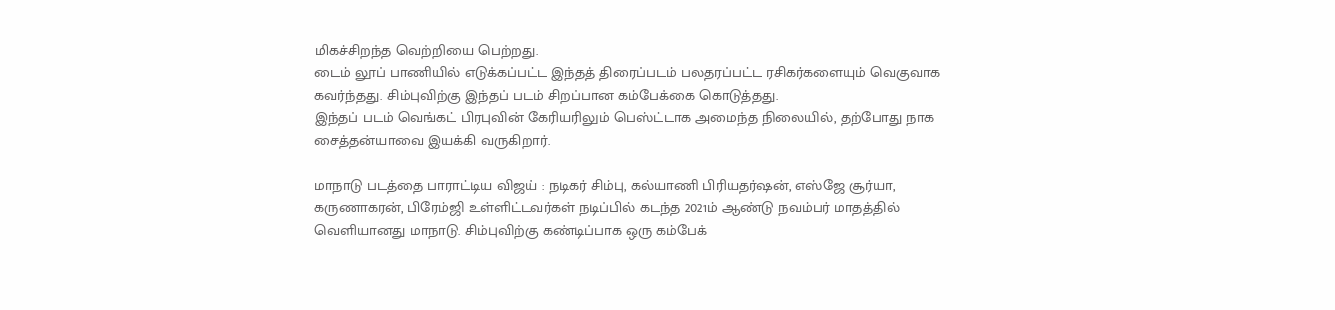மிகச்சிறந்த வெற்றியை பெற்றது.
டைம் லூப் பாணியில் எடுக்கப்பட்ட இந்தத் திரைப்படம் பலதரப்பட்ட ரசிகர்களையும் வெகுவாக கவர்ந்தது. சிம்புவிற்கு இந்தப் படம் சிறப்பான கம்பேக்கை கொடுத்தது.
இந்தப் படம் வெங்கட் பிரபுவின் கேரியரிலும் பெஸ்ட்டாக அமைந்த நிலையில், தற்போது நாக சைத்தன்யாவை இயக்கி வருகிறார்.

மாநாடு படத்தை பாராட்டிய விஜய் : நடிகர் சிம்பு, கல்யாணி பிரியதர்ஷன், எஸ்ஜே சூர்யா, கருணாகரன், பிரேம்ஜி உள்ளிட்டவர்கள் நடிப்பில் கடந்த 2021ம் ஆண்டு நவம்பர் மாதத்தில் வெளியானது மாநாடு. சிம்புவிற்கு கண்டிப்பாக ஒரு கம்பேக்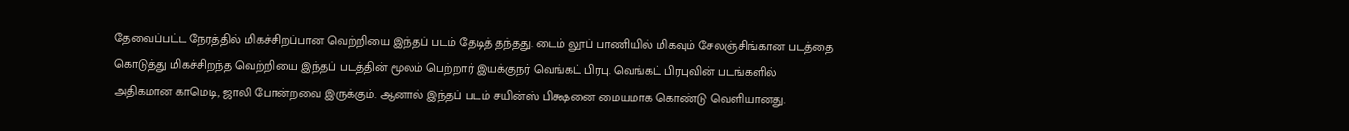தேவைப்பட்ட நேரத்தில் மிகச்சிறப்பான வெற்றியை இந்தப் படம் தேடித் தந்தது. டைம் லூப் பாணியில் மிகவும் சேலஞ்சிங்கான படத்தை கொடுத்து மிகச்சிறந்த வெற்றியை இந்தப் படத்தின் மூலம் பெற்றார் இயக்குநர் வெங்கட் பிரபு. வெங்கட் பிரபுவின் படங்களில் அதிகமான காமெடி, ஜாலி போன்றவை இருக்கும். ஆனால் இந்தப் படம் சயின்ஸ் பிக்ஷனை மையமாக கொண்டு வெளியானது.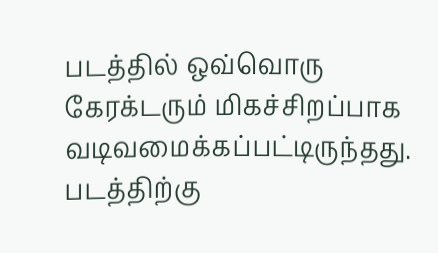படத்தில் ஒவ்வொரு கேரக்டரும் மிகச்சிறப்பாக வடிவமைக்கப்பட்டிருந்தது. படத்திற்கு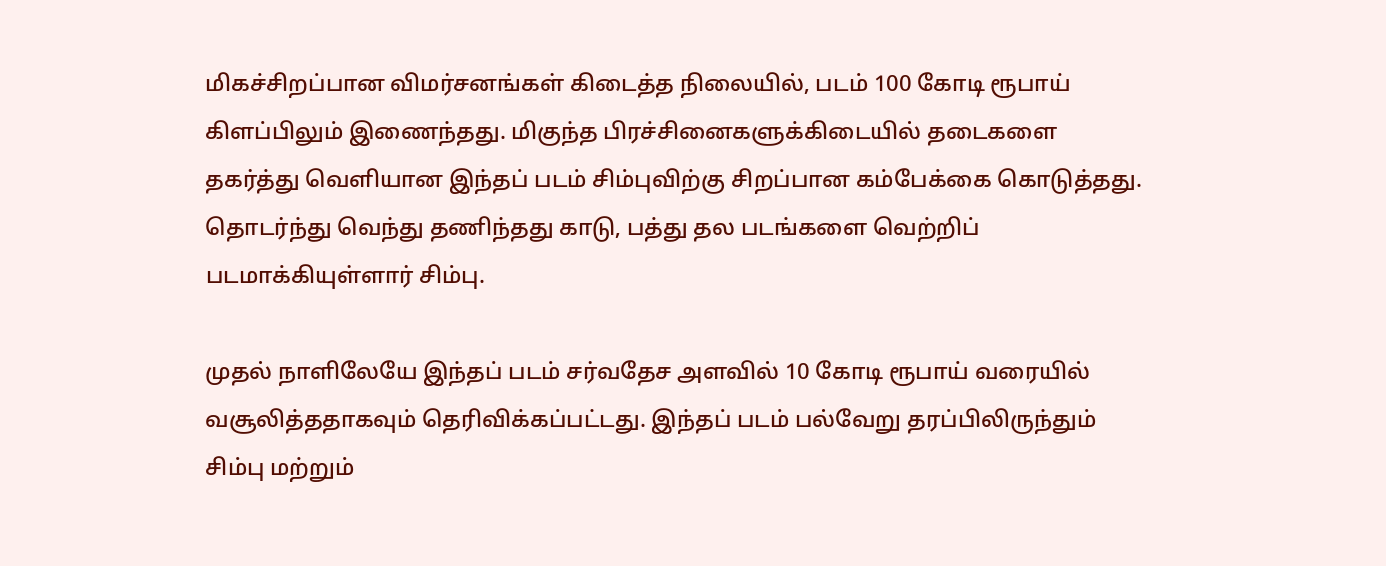மிகச்சிறப்பான விமர்சனங்கள் கிடைத்த நிலையில், படம் 100 கோடி ரூபாய் கிளப்பிலும் இணைந்தது. மிகுந்த பிரச்சினைகளுக்கிடையில் தடைகளை தகர்த்து வெளியான இந்தப் படம் சிம்புவிற்கு சிறப்பான கம்பேக்கை கொடுத்தது. தொடர்ந்து வெந்து தணிந்தது காடு, பத்து தல படங்களை வெற்றிப் படமாக்கியுள்ளார் சிம்பு.

முதல் நாளிலேயே இந்தப் படம் சர்வதேச அளவில் 10 கோடி ரூபாய் வரையில் வசூலித்ததாகவும் தெரிவிக்கப்பட்டது. இந்தப் படம் பல்வேறு தரப்பிலிருந்தும் சிம்பு மற்றும்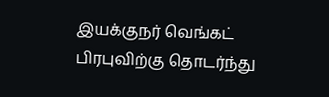இயக்குநர் வெங்கட் பிரபுவிற்கு தொடர்ந்து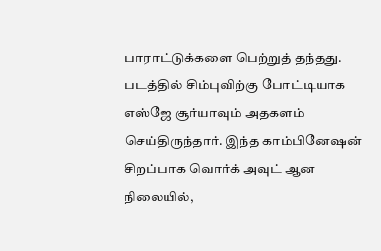பாராட்டுக்களை பெற்றுத் தந்தது. படத்தில் சிம்புவிற்கு போட்டியாக எஸ்ஜே சூர்யாவும் அதகளம் செய்திருந்தார். இந்த காம்பினேஷன் சிறப்பாக வொர்க் அவுட் ஆன நிலையில்,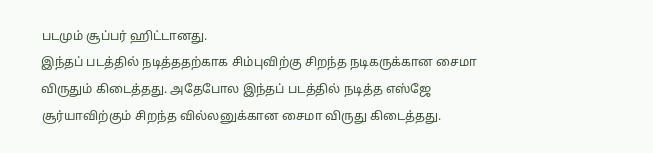படமும் சூப்பர் ஹிட்டானது.
இந்தப் படத்தில் நடித்ததற்காக சிம்புவிற்கு சிறந்த நடிகருக்கான சைமா விருதும் கிடைத்தது. அதேபோல இந்தப் படத்தில் நடித்த எஸ்ஜே சூர்யாவிற்கும் சிறந்த வில்லனுக்கான சைமா விருது கிடைத்தது.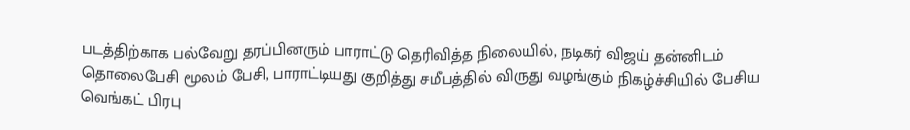படத்திற்காக பல்வேறு தரப்பினரும் பாராட்டு தெரிவித்த நிலையில், நடிகர் விஜய் தன்னிடம் தொலைபேசி மூலம் பேசி, பாராட்டியது குறித்து சமீபத்தில் விருது வழங்கும் நிகழ்ச்சியில் பேசிய வெங்கட் பிரபு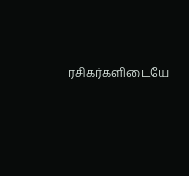ரசிகர்களிடையே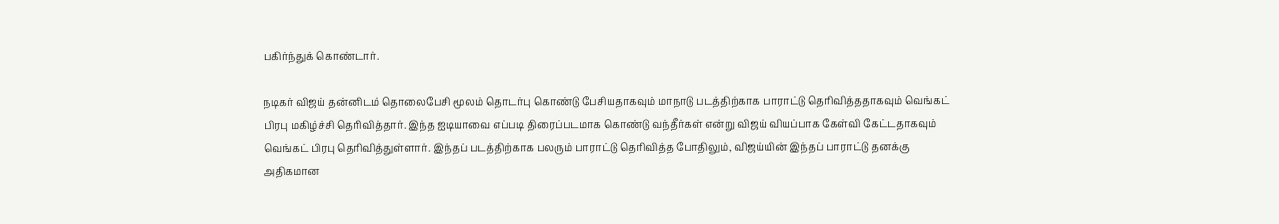பகிர்ந்துக் கொண்டார்.

நடிகர் விஜய் தன்னிடம் தொலைபேசி மூலம் தொடர்பு கொண்டு பேசியதாகவும் மாநாடு படத்திற்காக பாராட்டு தெரிவித்ததாகவும் வெங்கட் பிரபு மகிழ்ச்சி தெரிவித்தார். இந்த ஐடியாவை எப்படி திரைப்படமாக கொண்டு வந்தீர்கள் என்று விஜய் வியப்பாக கேள்வி கேட்டதாகவும் வெங்கட் பிரபு தெரிவித்துள்ளார். இந்தப் படத்திற்காக பலரும் பாராட்டு தெரிவித்த போதிலும், விஜய்யின் இந்தப் பாராட்டு தனக்கு அதிகமான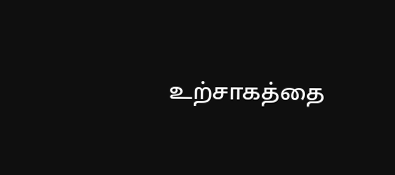உற்சாகத்தை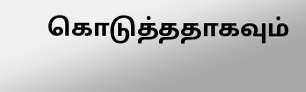கொடுத்ததாகவும்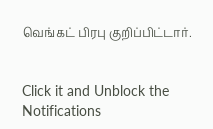வெங்கட் பிரபு குறிப்பிட்டார்.


Click it and Unblock the Notifications